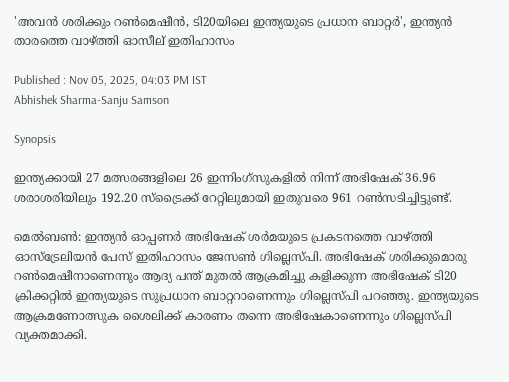'അവന്‍ ശരിക്കും റണ്‍മെഷീന്‍, ടി20യിലെ ഇന്ത്യയുടെ പ്രധാന ബാറ്റര്‍', ഇന്ത്യൻ താരത്തെ വാഴ്ത്തി ഓസീല് ഇതിഹാസം

Published : Nov 05, 2025, 04:03 PM IST
Abhishek Sharma-Sanju Samson

Synopsis

ഇന്ത്യക്കായി 27 മത്സരങ്ങളിലെ 26 ഇന്നിംഗ്സുകളില്‍ നിന്ന് അഭിഷേക് 36.96 ശരാശരിയിലും 192.20 സ്ട്രൈക്ക് റേറ്റിലുമായി ഇതുവരെ 961 റണ്‍സടിച്ചിട്ടുണ്ട്.

മെല്‍ബണ്‍: ഇന്ത്യൻ ഓപ്പണര്‍ അഭിഷേക് ശര്‍മയുടെ പ്രകടനത്തെ വാഴ്ത്തി ഓസ്ട്രേലിയന്‍ പേസ് ഇതിഹാസം ജേസണ്‍ ഗില്ലെസ്പി. അഭിഷേക് ശരിക്കുമൊരു റണ്‍മെഷീനാണെന്നും ആദ്യ പന്ത് മുതല്‍ ആക്രമിച്ചു കളിക്കുന്ന അഭിഷേക് ടി20 ക്രിക്കറ്റില്‍ ഇന്ത്യയുടെ സുപ്രധാന ബാറ്ററാണെന്നും ഗില്ലെസ്പി പറഞ്ഞു. ഇന്ത്യയുടെ ആക്രമണോത്സുക ശൈലിക്ക് കാരണം തന്നെ അഭിഷേകാണെന്നും ഗില്ലെസ്പി വ്യക്തമാക്കി.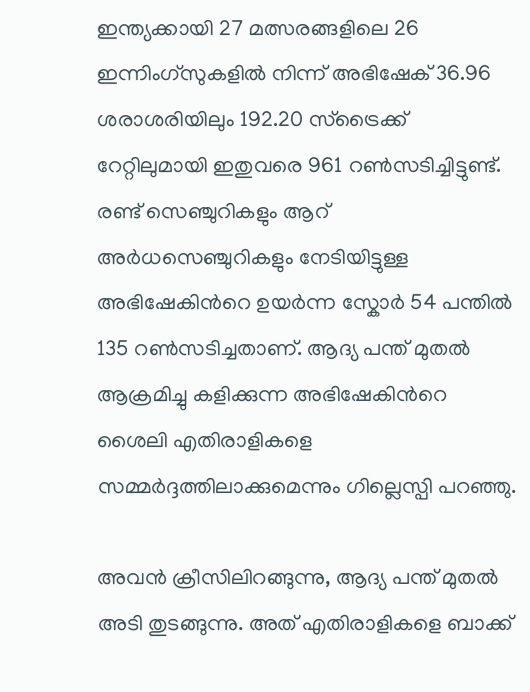ഇന്ത്യക്കായി 27 മത്സരങ്ങളിലെ 26 ഇന്നിംഗ്സുകളില്‍ നിന്ന് അഭിഷേക് 36.96 ശരാശരിയിലും 192.20 സ്ട്രൈക്ക് റേറ്റിലുമായി ഇതുവരെ 961 റണ്‍സടിച്ചിട്ടുണ്ട്. രണ്ട് സെഞ്ചുറികളും ആറ് അര്‍ധസെഞ്ചുറികളും നേടിയിട്ടുള്ള അഭിഷേകിന്‍റെ ഉയര്‍ന്ന സ്കോര്‍ 54 പന്തില്‍ 135 റണ്‍സടിച്ചതാണ്. ആദ്യ പന്ത് മുതല്‍ ആക്രമിച്ചു കളിക്കുന്ന അഭിഷേകിന്‍റെ ശൈലി എതിരാളികളെ സമ്മര്‍ദ്ദത്തിലാക്കുമെന്നും ഗില്ലെസ്പി പറഞ്ഞു.

അവന്‍ ക്രീസിലിറങ്ങുന്നു, ആദ്യ പന്ത് മുതല്‍ അടി തുടങ്ങുന്നു. അത് എതിരാളികളെ ബാക്ക്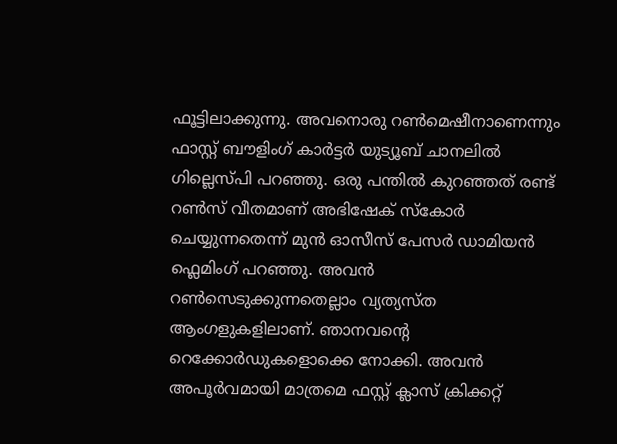ഫൂട്ടിലാക്കുന്നു. അവനൊരു റണ്‍മെഷീനാണെന്നും ഫാസ്റ്റ് ബൗളിംഗ് കാര്‍ട്ടര്‍ യുട്യൂബ് ചാനലില്‍ ഗില്ലെസ്പി പറഞ്ഞു. ഒരു പന്തില്‍ കുറഞ്ഞത് രണ്ട് റണ്‍സ് വീതമാണ് അഭിഷേക് സ്കോര്‍ ചെയ്യുന്നതെന്ന് മുന്‍ ഓസീസ് പേസര്‍ ഡാമിയന്‍ ഫ്ലെമിംഗ് പറഞ്ഞു. അവന്‍ റണ്‍സെടുക്കുന്നതെല്ലാം വ്യത്യസ്ത ആംഗളുകളിലാണ്. ഞാനവന്‍റെ റെക്കോര്‍ഡുകളൊക്കെ നോക്കി. അവന്‍ അപൂര്‍വമായി മാത്രമെ ഫസ്റ്റ് ക്ലാസ് ക്രിക്കറ്റ്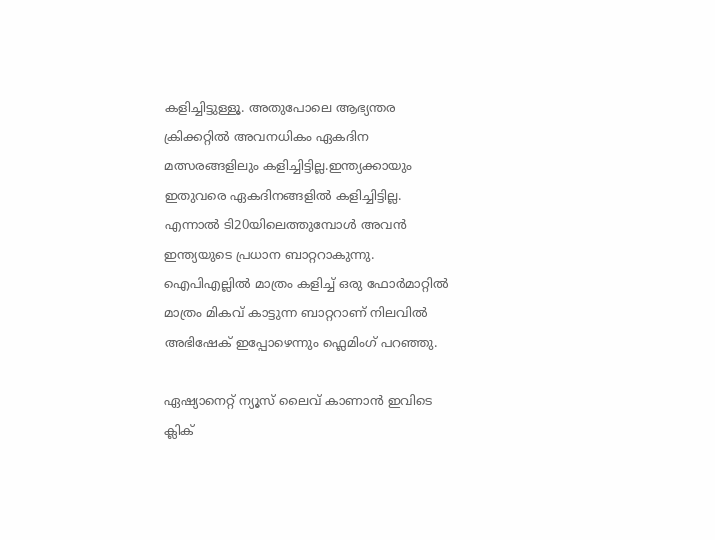കളിച്ചിട്ടുള്ളൂ. അതുപോലെ ആഭ്യന്തര ക്രിക്കറ്റില്‍ അവനധികം ഏകദിന മത്സരങ്ങളിലും കളിച്ചിട്ടില്ല.ഇന്ത്യക്കായും ഇതുവരെ ഏകദിനങ്ങളില്‍ കളിച്ചിട്ടില്ല. എന്നാല്‍ ടി20യിലെത്തുമ്പോള്‍ അവന്‍ ഇന്ത്യയുടെ പ്രധാന ബാറ്ററാകുന്നു. ഐപിഎല്ലില്‍ മാത്രം കളിച്ച് ഒരു ഫോര്‍മാറ്റില്‍ മാത്രം മികവ് കാട്ടുന്ന ബാറ്ററാണ് നിലവില്‍ അഭിഷേക് ഇപ്പോഴെന്നും ഫ്ലെമിംഗ് പറഞ്ഞു.

ഏഷ്യാനെറ്റ് ന്യൂസ് ലൈവ് കാണാന്‍ ഇവിടെ ക്ലിക്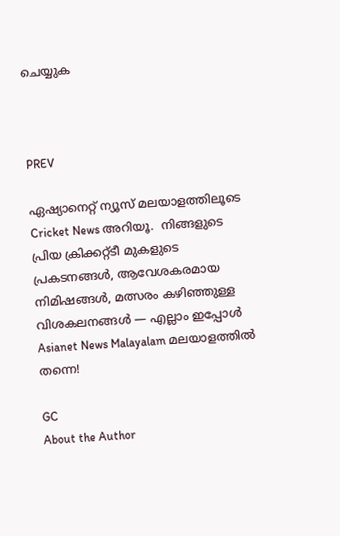ചെയ്യുക



PREV

ഏഷ്യാനെറ്റ് ന്യൂസ് മലയാളത്തിലൂടെ  Cricket News അറിയൂ.  നിങ്ങളുടെ പ്രിയ ക്രിക്കറ്റ്ടീ മുകളുടെ പ്രകടനങ്ങൾ, ആവേശകരമായ നിമിഷങ്ങൾ, മത്സരം കഴിഞ്ഞുള്ള വിശകലനങ്ങൾ — എല്ലാം ഇപ്പോൾ Asianet News Malayalam മലയാളത്തിൽ തന്നെ!

GC
About the Author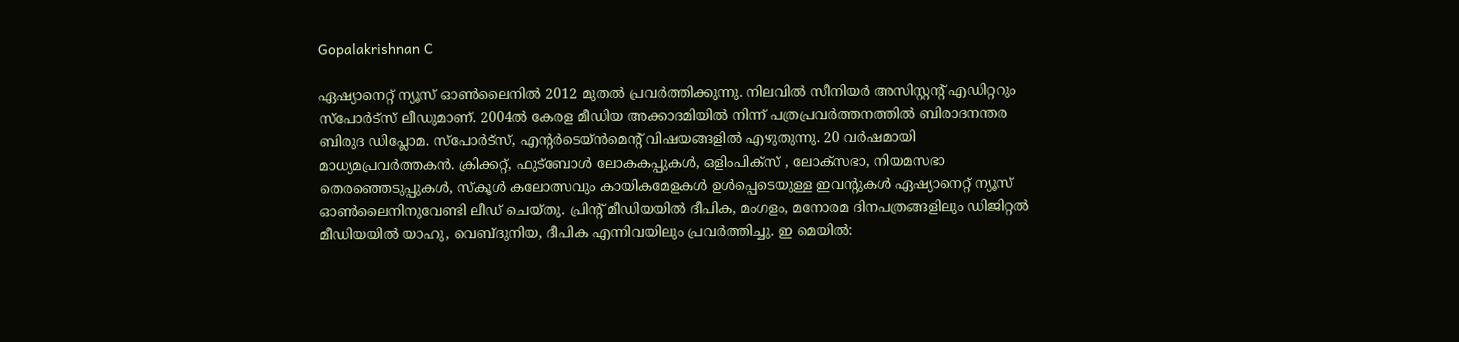Gopalakrishnan C

ഏഷ്യാനെറ്റ് ന്യൂസ് ഓണ്‍ലൈനില്‍ 2012 മുതല്‍ പ്രവര്‍ത്തിക്കുന്നു. നിലവില്‍ സീനിയര്‍ അസിസ്റ്റന്‍റ് എഡിറ്ററും സ്പോർട്സ് ലീഡുമാണ്. 2004ൽ കേരള മീഡിയ അക്കാദമിയില്‍ നിന്ന് പത്രപ്രവര്‍ത്തനത്തില്‍ ബിരാദനന്തര ബിരുദ ഡിപ്ലോമ. സ്പോര്‍ട്സ്, എന്‍റര്‍ടെയ്ൻമെന്‍റ് വിഷയങ്ങളില്‍ എഴുതുന്നു. 20 വര്‍ഷമായി മാധ്യമപ്രവര്‍ത്തകൻ. ക്രിക്കറ്റ്, ഫുട്ബോള്‍ ലോകകപ്പുകൾ, ഒളിംപിക്സ് , ലോക്സഭാ, നിയമസഭാ തെരഞ്ഞെടുപ്പുകള്‍, സ്കൂള്‍ കലോത്സവും കായികമേളകള്‍ ഉള്‍പ്പെടെയുള്ള ഇവന്‍റുകള്‍ ഏഷ്യാനെറ്റ് ന്യൂസ് ഓണ്‍ലൈനിനുവേണ്ടി ലീഡ് ചെയ്തു. പ്രിന്‍റ് മീഡിയയില്‍ ദീപിക, മംഗളം, മനോരമ ദിനപത്രങ്ങളിലും ഡിജിറ്റൽ മീഡിയയില്‍ യാഹു, വെബ്ദുനിയ, ദീപിക എന്നിവയിലും പ്രവര്‍ത്തിച്ചു. ഇ മെയില്‍: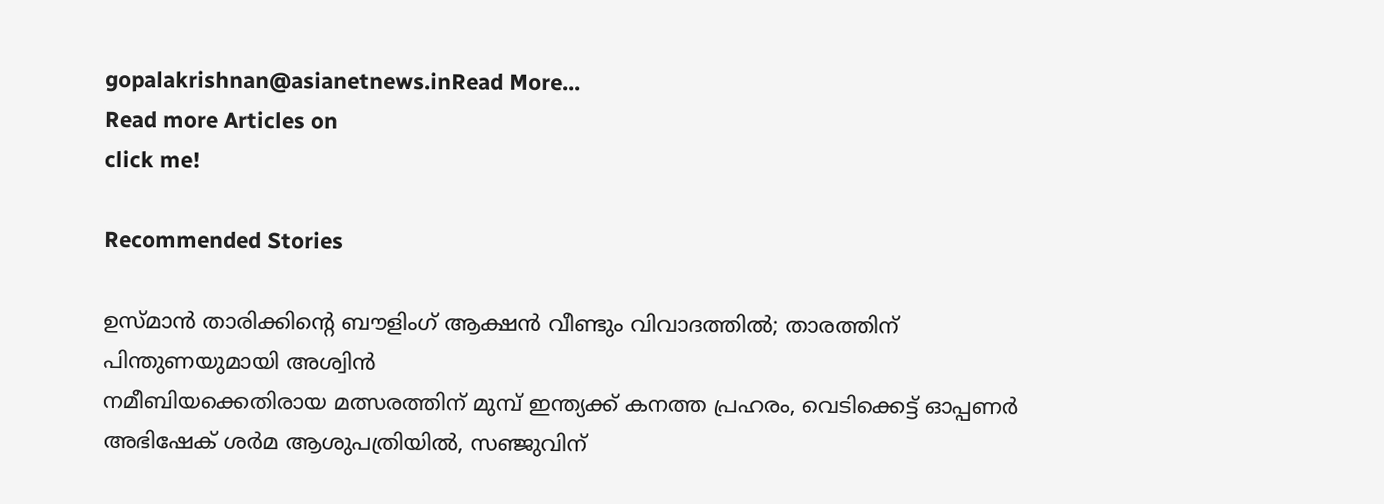gopalakrishnan@asianetnews.inRead More...
Read more Articles on
click me!

Recommended Stories

ഉസ്മാന്‍ താരിക്കിന്റെ ബൗളിംഗ് ആക്ഷന്‍ വീണ്ടും വിവാദത്തില്‍; താരത്തിന് പിന്തുണയുമായി അശ്വിന്‍
നമീബിയക്കെതിരായ മത്സരത്തിന് മുമ്പ് ഇന്ത്യക്ക് കനത്ത പ്രഹരം, വെടിക്കെട്ട് ഓപ്പണര്‍ അഭിഷേക് ശര്‍മ ആശുപത്രിയില്‍, സഞ്ജുവിന്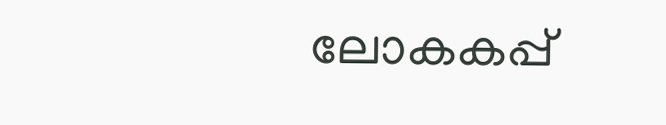ലോകകപ്പ്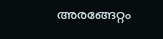അരങ്ങേറ്റം